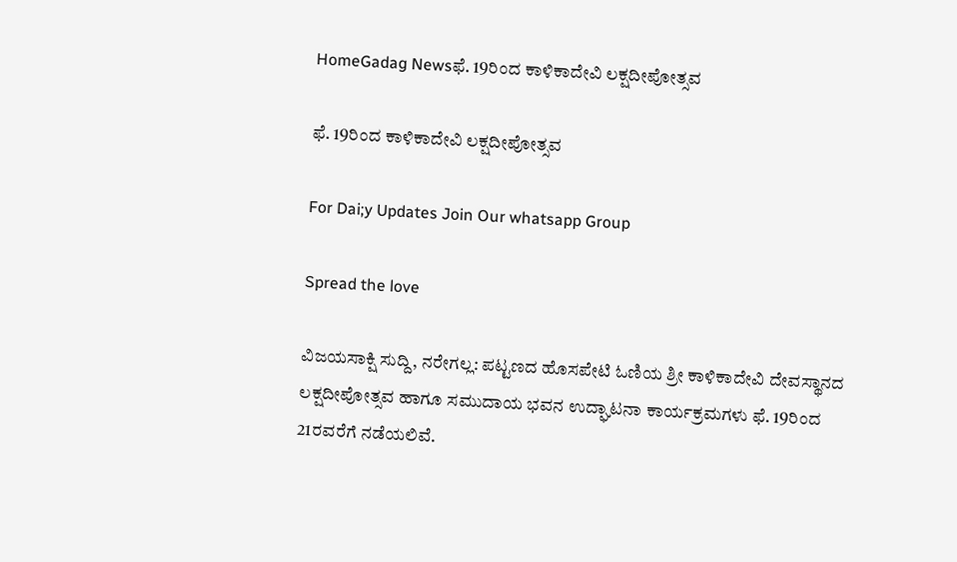HomeGadag Newsಫೆ. 19ರಿಂದ ಕಾಳಿಕಾದೇವಿ ಲಕ್ಷದೀಪೋತ್ಸವ

ಫೆ. 19ರಿಂದ ಕಾಳಿಕಾದೇವಿ ಲಕ್ಷದೀಪೋತ್ಸವ

For Dai;y Updates Join Our whatsapp Group

Spread the love

ವಿಜಯಸಾಕ್ಷಿ ಸುದ್ದಿ, ನರೇಗಲ್ಲ: ಪಟ್ಟಣದ ಹೊಸಪೇಟಿ ಓಣಿಯ ಶ್ರೀ ಕಾಳಿಕಾದೇವಿ ದೇವಸ್ಥಾನದ ಲಕ್ಷದೀಪೋತ್ಸವ ಹಾಗೂ ಸಮುದಾಯ ಭವನ ಉದ್ಘಾಟನಾ ಕಾರ್ಯಕ್ರಮಗಳು ಫೆ. 19ರಿಂದ 21ರವರೆಗೆ ನಡೆಯಲಿವೆ.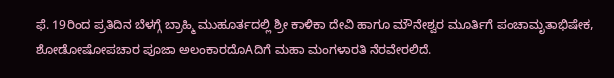ಫೆ. 19ರಿಂದ ಪ್ರತಿದಿನ ಬೆಳಗ್ಗೆ ಬ್ರಾಹ್ಮಿ ಮುಹೂರ್ತದಲ್ಲಿ ಶ್ರೀ ಕಾಳಿಕಾ ದೇವಿ ಹಾಗೂ ಮೌನೇಶ್ವರ ಮೂರ್ತಿಗೆ ಪಂಚಾಮೃತಾಭಿಷೇಕ, ಶೋಡೋಷೋಪಚಾರ ಪೂಜಾ ಅಲಂಕಾರದೊAದಿಗೆ ಮಹಾ ಮಂಗಳಾರತಿ ನೆರವೇರಲಿದೆ.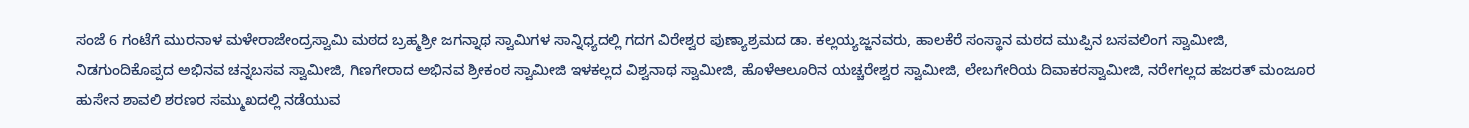ಸಂಜೆ 6 ಗಂಟೆಗೆ ಮುರನಾಳ ಮಳೇರಾಜೇಂದ್ರಸ್ವಾಮಿ ಮಠದ ಬ್ರಹ್ಮಶ್ರೀ ಜಗನ್ನಾಥ ಸ್ವಾಮಿಗಳ ಸಾನ್ನಿಧ್ಯದಲ್ಲಿ ಗದಗ ವಿರೇಶ್ವರ ಪುಣ್ಯಾಶ್ರಮದ ಡಾ. ಕಲ್ಲಯ್ಯಜ್ಜನವರು, ಹಾಲಕೆರೆ ಸಂಸ್ಥಾನ ಮಠದ ಮುಪ್ಪಿನ ಬಸವಲಿಂಗ ಸ್ವಾಮೀಜಿ, ನಿಡಗುಂದಿಕೊಪ್ಪದ ಅಭಿನವ ಚನ್ನಬಸವ ಸ್ವಾಮೀಜಿ, ಗಿಣಗೇರಾದ ಅಭಿನವ ಶ್ರೀಕಂಠ ಸ್ವಾಮೀಜಿ ಇಳಕಲ್ಲದ ವಿಶ್ವನಾಥ ಸ್ವಾಮೀಜಿ, ಹೊಳೆಆಲೂರಿನ ಯಚ್ಚರೇಶ್ವರ ಸ್ವಾಮೀಜಿ, ಲೇಬಗೇರಿಯ ದಿವಾಕರಸ್ವಾಮೀಜಿ, ನರೇಗಲ್ಲದ ಹಜರತ್ ಮಂಜೂರ ಹುಸೇನ ಶಾವಲಿ ಶರಣರ ಸಮ್ಮುಖದಲ್ಲಿ ನಡೆಯುವ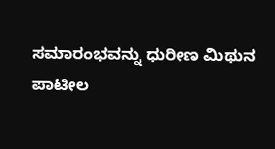ಸಮಾರಂಭವನ್ನು ಧುರೀಣ ಮಿಥುನ ಪಾಟೀಲ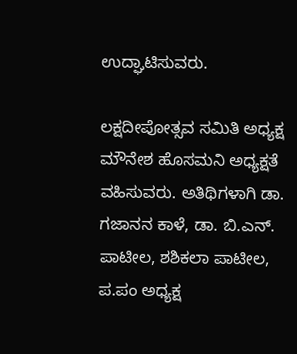ಉದ್ಘಾಟಿಸುವರು.

ಲಕ್ಷದೀಪೋತ್ಸವ ಸಮಿತಿ ಅಧ್ಯಕ್ಷ ಮೌನೇಶ ಹೊಸಮನಿ ಅಧ್ಯಕ್ಷತೆ ವಹಿಸುವರು. ಅತಿಥಿಗಳಾಗಿ ಡಾ. ಗಜಾನನ ಕಾಳೆ, ಡಾ. ಬಿ.ಎನ್. ಪಾಟೀಲ, ಶಶಿಕಲಾ ಪಾಟೀಲ, ಪ.ಪಂ ಅಧ್ಯಕ್ಷ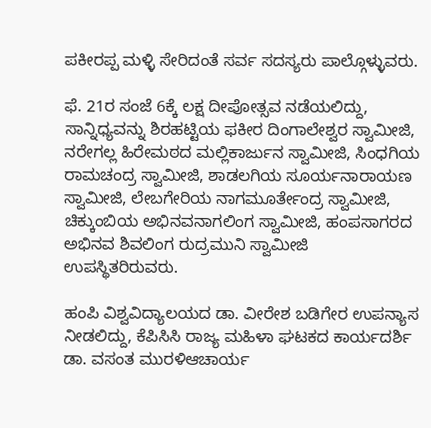ಪಕೀರಪ್ಪ ಮಳ್ಳಿ ಸೇರಿದಂತೆ ಸರ್ವ ಸದಸ್ಯರು ಪಾಲ್ಗೊಳ್ಳುವರು.

ಫೆ. 21ರ ಸಂಜೆ 6ಕ್ಕೆ ಲಕ್ಷ ದೀಪೋತ್ಸವ ನಡೆಯಲಿದ್ದು, ಸಾನ್ನಿಧ್ಯವನ್ನು ಶಿರಹಟ್ಟಿಯ ಫಕೀರ ದಿಂಗಾಲೇಶ್ವರ ಸ್ವಾಮೀಜಿ, ನರೇಗಲ್ಲ ಹಿರೇಮಠದ ಮಲ್ಲಿಕಾರ್ಜುನ ಸ್ವಾಮೀಜಿ, ಸಿಂಧಗಿಯ ರಾಮಚಂದ್ರ ಸ್ವಾಮೀಜಿ, ಶಾಡಲಗಿಯ ಸೂರ್ಯನಾರಾಯಣ ಸ್ವಾಮೀಜಿ, ಲೇಬಗೇರಿಯ ನಾಗಮೂರ್ತೇಂದ್ರ ಸ್ವಾಮೀಜಿ, ಚಿಕ್ಕುಂಬಿಯ ಅಭಿನವನಾಗಲಿಂಗ ಸ್ವಾಮೀಜಿ, ಹಂಪಸಾಗರದ ಅಭಿನವ ಶಿವಲಿಂಗ ರುದ್ರಮುನಿ ಸ್ವಾಮೀಜಿ ಉಪಸ್ಥಿತರಿರುವರು.

ಹಂಪಿ ವಿಶ್ವವಿದ್ಯಾಲಯದ ಡಾ. ವೀರೇಶ ಬಡಿಗೇರ ಉಪನ್ಯಾಸ ನೀಡಲಿದ್ದು, ಕೆಪಿಸಿಸಿ ರಾಜ್ಯ ಮಹಿಳಾ ಘಟಕದ ಕಾರ್ಯದರ್ಶಿ ಡಾ. ವಸಂತ ಮುರಳಿಆಚಾರ್ಯ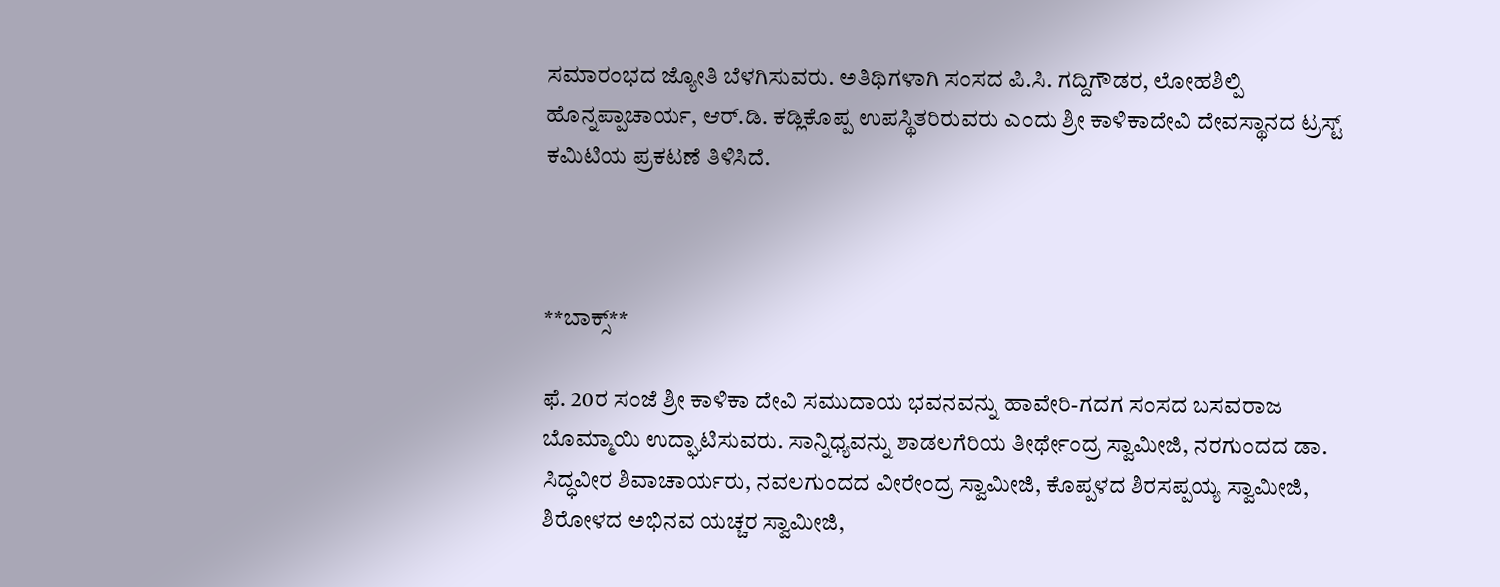ಸಮಾರಂಭದ ಜ್ಯೋತಿ ಬೆಳಗಿಸುವರು. ಅತಿಥಿಗಳಾಗಿ ಸಂಸದ ಪಿ.ಸಿ. ಗದ್ದಿಗೌಡರ, ಲೋಹಶಿಲ್ಪಿ ಹೊನ್ನಪ್ಪಾಚಾರ್ಯ, ಆರ್.ಡಿ. ಕಡ್ಲಿಕೊಪ್ಪ ಉಪಸ್ಥಿತರಿರುವರು ಎಂದು ಶ್ರೀ ಕಾಳಿಕಾದೇವಿ ದೇವಸ್ಥಾನದ ಟ್ರಸ್ಟ್ ಕಮಿಟಿಯ ಪ್ರಕಟಣೆ ತಿಳಿಸಿದೆ.



**ಬಾಕ್ಸ್**

ಫೆ. 20ರ ಸಂಜೆ ಶ್ರೀ ಕಾಳಿಕಾ ದೇವಿ ಸಮುದಾಯ ಭವನವನ್ನು ಹಾವೇರಿ-ಗದಗ ಸಂಸದ ಬಸವರಾಜ ಬೊಮ್ಮಾಯಿ ಉದ್ಘಾಟಿಸುವರು. ಸಾನ್ನಿಧ್ಯವನ್ನು ಶಾಡಲಗೆರಿಯ ತೀರ್ಥೇಂದ್ರ ಸ್ವಾಮೀಜಿ, ನರಗುಂದದ ಡಾ. ಸಿದ್ಧವೀರ ಶಿವಾಚಾರ್ಯರು, ನವಲಗುಂದದ ವೀರೇಂದ್ರ ಸ್ವಾಮೀಜಿ, ಕೊಪ್ಪಳದ ಶಿರಸಪ್ಪಯ್ಯ ಸ್ವಾಮೀಜಿ, ಶಿರೋಳದ ಅಭಿನವ ಯಚ್ಚರ ಸ್ವಾಮೀಜಿ,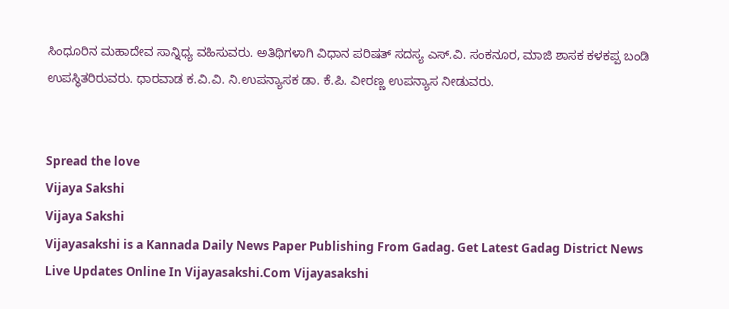ಸಿಂಧೂರಿನ ಮಹಾದೇವ ಸಾನ್ನಿಧ್ಯ ವಹಿಸುವರು. ಅತಿಥಿಗಳಾಗಿ ವಿಧಾನ ಪರಿಷತ್ ಸದಸ್ಯ ಎಸ್.ವಿ. ಸಂಕನೂರ, ಮಾಜಿ ಶಾಸಕ ಕಳಕಪ್ಪ ಬಂಡಿ ಉಪಸ್ಥಿತರಿರುವರು. ಧಾರವಾಡ ಕ.ವಿ.ವಿ. ನಿ.ಉಪನ್ಯಾಸಕ ಡಾ. ಕೆ.ಪಿ. ವೀರಣ್ಣ ಉಪನ್ಯಾಸ ನೀಡುವರು.


Spread the love
Vijaya Sakshi
Vijaya Sakshi
Vijayasakshi is a Kannada Daily News Paper Publishing From Gadag. Get Latest Gadag District News Live Updates Online In Vijayasakshi.Com Vijayasakshi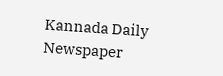Kannada Daily Newspaper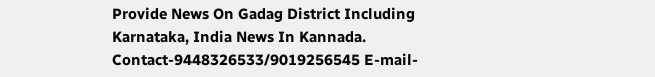Provide News On Gadag District Including Karnataka, India News In Kannada. Contact-9448326533/9019256545 E-mail-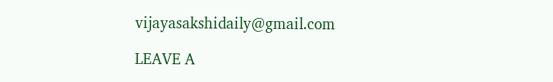vijayasakshidaily@gmail.com

LEAVE A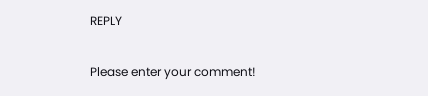REPLY

Please enter your comment!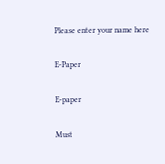Please enter your name here

E-Paper

E-paper

Must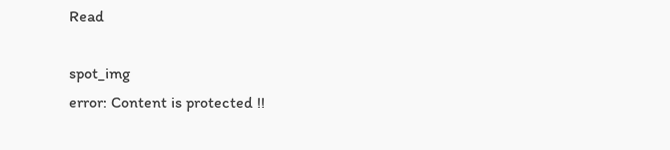Read

spot_img
error: Content is protected !!